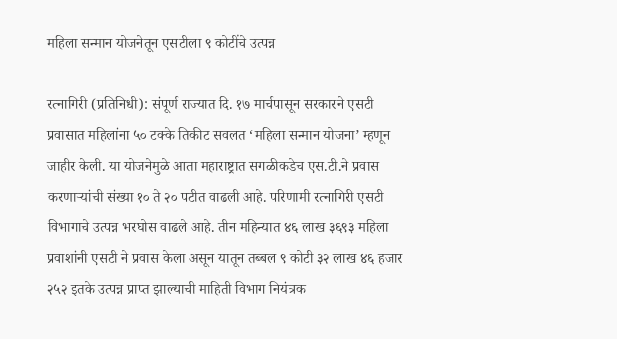महिला सन्मान योजनेतून एसटीला ९ कोटींचे उत्पन्न

रत्नागिरी (प्रतिनिधी): संपूर्ण राज्यात दि. १७ मार्चपासून सरकारने एसटी प्रवासात महिलांना ५० टक्के तिकीट सवलत ‘महिला सन्मान योजना’ म्हणून जाहीर केली. या योजनेमुळे आता महाराष्ट्रात सगळीकडेच एस.टी.ने प्रवास करणाऱ्यांची संख्या १० ते २० पटीत वाढली आहे. परिणामी रत्नागिरी एसटी विभागाचे उत्पन्न भरघोस वाढले आहे. तीन महिन्यात ४६ लाख ३६९३ महिला प्रवाशांनी एसटी ने प्रवास केला असून यातून तब्बल ९ कोटी ३२ लाख ४६ हजार २५२ इतके उत्पन्न प्राप्त झाल्याची माहिती विभाग नियंत्रक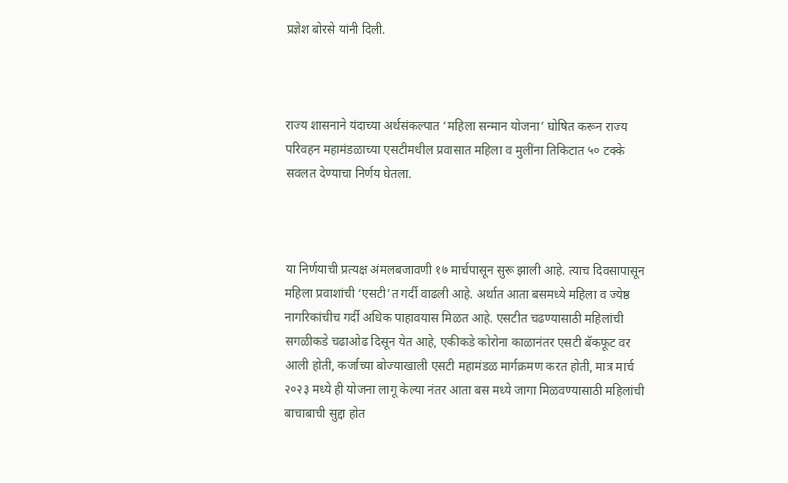प्रज्ञेश बोरसे यांनी दिली.



राज्य शासनाने यंदाच्या अर्थसंकल्पात ‘महिला सन्मान योजना’ घोषित करून राज्य परिवहन महामंडळाच्या एसटीमधील प्रवासात महिला व मुलींना तिकिटात ५० टक्के सवलत देण्याचा निर्णय घेतला.



या निर्णयाची प्रत्यक्ष अंमलबजावणी १७ मार्चपासून सुरू झाली आहे. त्याच दिवसापासून महिला प्रवाशांची ‘एसटी’त गर्दी वाढली आहे. अर्थात आता बसमध्ये महिला व ज्येष्ठ नागरिकांचीच गर्दी अधिक पाहावयास मिळत आहे. एसटीत चढण्यासाठी महिलांची सगळीकडे चढाओढ दिसून येत आहे, एकीकडे कोरोना काळानंतर एसटी बॅकफूट वर आली होती, कर्जाच्या बोज्याखाली एसटी महामंडळ मार्गक्रमण करत होती, मात्र मार्च २०२३ मध्ये ही योजना लागू केल्या नंतर आता बस मध्ये जागा मिळवण्यासाठी महिलांची बाचाबाची सुद्दा होत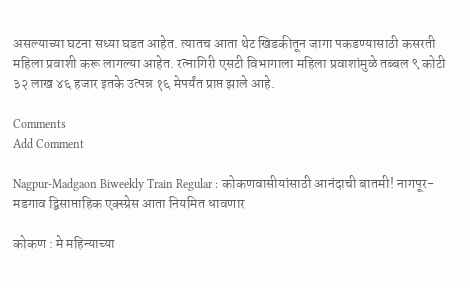असल्याच्या घटना सध्या घडत आहेत. त्यातच आता थेट खिडकीतून जागा पकडण्यासाठी कसरती महिला प्रवाशी करू लागल्या आहेत. रत्नागिरी एसटी विभागाला महिला प्रवाशांमुळे तब्बल ९ कोटी ३२ लाख ४६ हजार इतके उत्पन्न १६ मेपर्यंत प्राप्त झाले आहे.

Comments
Add Comment

Nagpur-Madgaon Biweekly Train Regular : कोकणवासीयांसाठी आनंदाची बातमी! नागपूर-मडगाव द्विसाप्ताहिक एक्स्प्रेस आता नियमित धावणार

कोकण : मे महिन्याच्या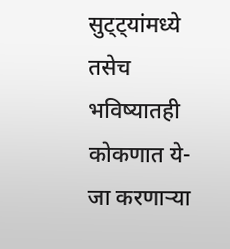सुट्ट्यांमध्ये तसेच भविष्यातही कोकणात ये-जा करणाऱ्या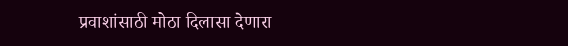प्रवाशांसाठी मोठा दिलासा देणारा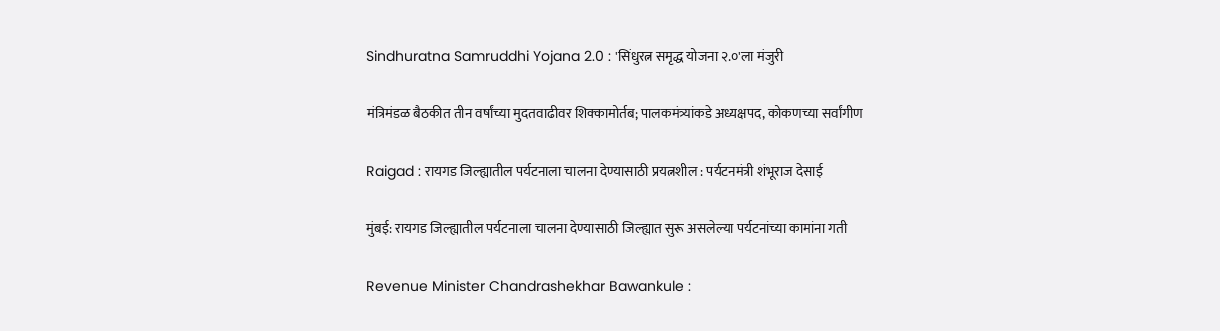Sindhuratna Samruddhi Yojana 2.0 : 'सिंधुरत्न समृद्ध योजना २.०'ला मंजुरी

मंत्रिमंडळ बैठकीत तीन वर्षांच्या मुदतवाढीवर शिक्कामोर्तब; पालकमंत्र्यांकडे अध्यक्षपद, कोकणच्या सर्वांगीण

Raigad : रायगड जिल्ह्यातील पर्यटनाला चालना देण्यासाठी प्रयत्नशील : पर्यटनमंत्री शंभूराज देसाई

मुंबई: रायगड जिल्ह्यातील पर्यटनाला चालना देण्यासाठी जिल्ह्यात सुरू असलेल्या पर्यटनांच्या कामांना गती

Revenue Minister Chandrashekhar Bawankule :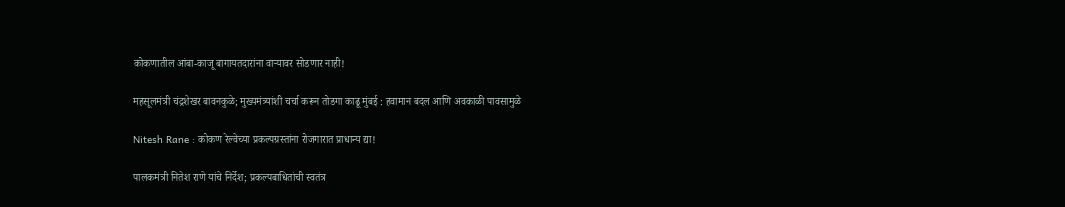कोकणातील आंबा-काजू बागायतदारांना वाऱ्यावर सोडणार नाही!

महसूलमंत्री चंद्रशेखर बावनकुळे; मुख्यमंत्र्यांशी चर्चा करून तोडगा काढू मुंबई : हवामान बदल आणि अवकाळी पावसामुळे

Nitesh Rane : कोकण रेल्वेच्या प्रकल्पग्रस्तांना रोजगारात प्राधान्य द्या!

पालकमंत्री नितेश राणे यांचे निर्देश; प्रकल्पबाधितांची स्वतंत्र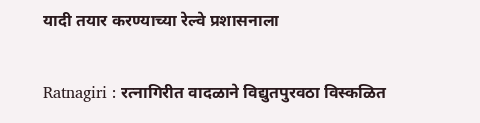यादी तयार करण्याच्या रेल्वे प्रशासनाला

Ratnagiri : रत्नागिरीत वादळाने विद्युतपुरवठा विस्कळित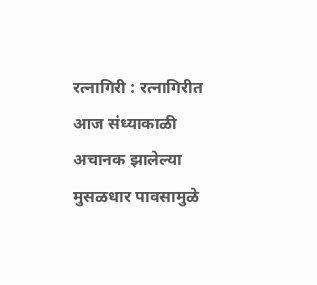रत्नागिरी : रत्नागिरीत आज संध्याकाळी अचानक झालेल्या मुसळधार पावसामुळे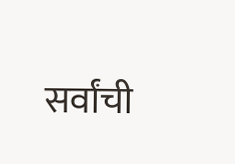सर्वांची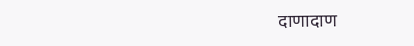दाणादाण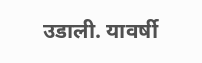उडाली. यावर्षी